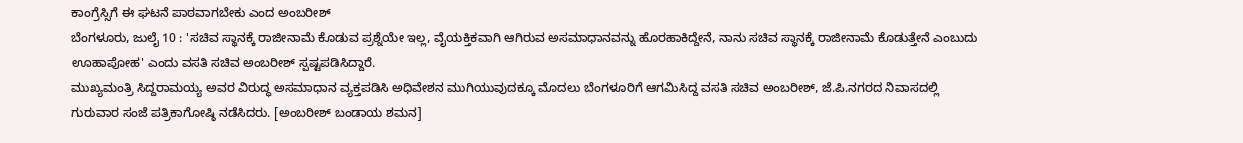ಕಾಂಗ್ರೆಸ್ಸಿಗೆ ಈ ಘಟನೆ ಪಾಠವಾಗಬೇಕು ಎಂದ ಅಂಬರೀಶ್
ಬೆಂಗಳೂರು, ಜುಲೈ 10 : 'ಸಚಿವ ಸ್ಥಾನಕ್ಕೆ ರಾಜೀನಾಮೆ ಕೊಡುವ ಪ್ರಶ್ನೆಯೇ ಇಲ್ಲ, ವೈಯಕ್ತಿಕವಾಗಿ ಆಗಿರುವ ಅಸಮಾಧಾನವನ್ನು ಹೊರಹಾಕಿದ್ದೇನೆ, ನಾನು ಸಚಿವ ಸ್ಥಾನಕ್ಕೆ ರಾಜೀನಾಮೆ ಕೊಡುತ್ತೇನೆ ಎಂಬುದು ಊಹಾಪೋಹ' ಎಂದು ವಸತಿ ಸಚಿವ ಅಂಬರೀಶ್ ಸ್ಪಷ್ಟಪಡಿಸಿದ್ದಾರೆ.
ಮುಖ್ಯಮಂತ್ರಿ ಸಿದ್ದರಾಮಯ್ಯ ಅವರ ವಿರುದ್ಧ ಅಸಮಾಧಾನ ವ್ಯಕ್ತಪಡಿಸಿ ಅಧಿವೇಶನ ಮುಗಿಯುವುದಕ್ಕೂ ಮೊದಲು ಬೆಂಗಳೂರಿಗೆ ಆಗಮಿಸಿದ್ದ ವಸತಿ ಸಚಿವ ಅಂಬರೀಶ್, ಜೆ.ಪಿ.ನಗರದ ನಿವಾಸದಲ್ಲಿ ಗುರುವಾರ ಸಂಜೆ ಪತ್ರಿಕಾಗೋಷ್ಠಿ ನಡೆಸಿದರು. [ಅಂಬರೀಶ್ ಬಂಡಾಯ ಶಮನ]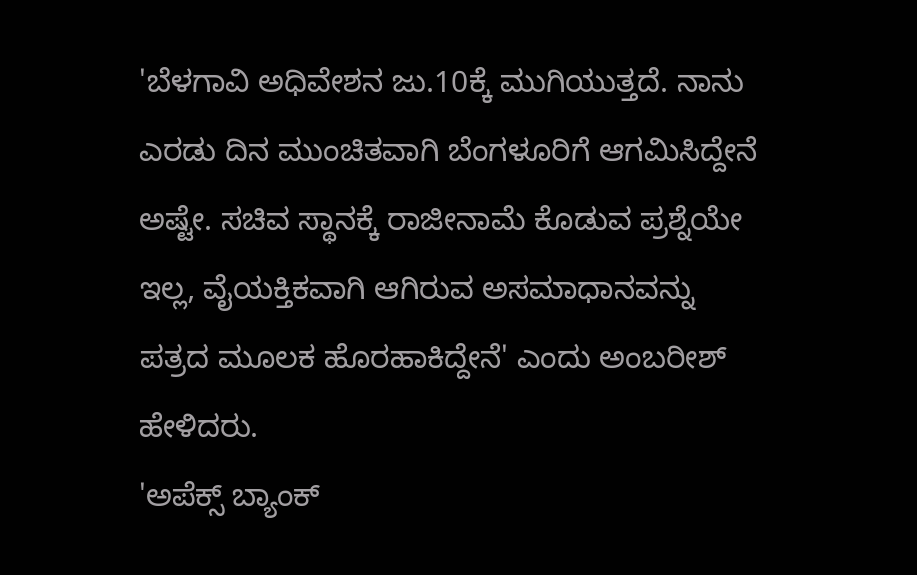'ಬೆಳಗಾವಿ ಅಧಿವೇಶನ ಜು.10ಕ್ಕೆ ಮುಗಿಯುತ್ತದೆ. ನಾನು ಎರಡು ದಿನ ಮುಂಚಿತವಾಗಿ ಬೆಂಗಳೂರಿಗೆ ಆಗಮಿಸಿದ್ದೇನೆ ಅಷ್ಟೇ. ಸಚಿವ ಸ್ಥಾನಕ್ಕೆ ರಾಜೀನಾಮೆ ಕೊಡುವ ಪ್ರಶ್ನೆಯೇ ಇಲ್ಲ, ವೈಯಕ್ತಿಕವಾಗಿ ಆಗಿರುವ ಅಸಮಾಧಾನವನ್ನು ಪತ್ರದ ಮೂಲಕ ಹೊರಹಾಕಿದ್ದೇನೆ' ಎಂದು ಅಂಬರೀಶ್ ಹೇಳಿದರು.
'ಅಪೆಕ್ಸ್ ಬ್ಯಾಂಕ್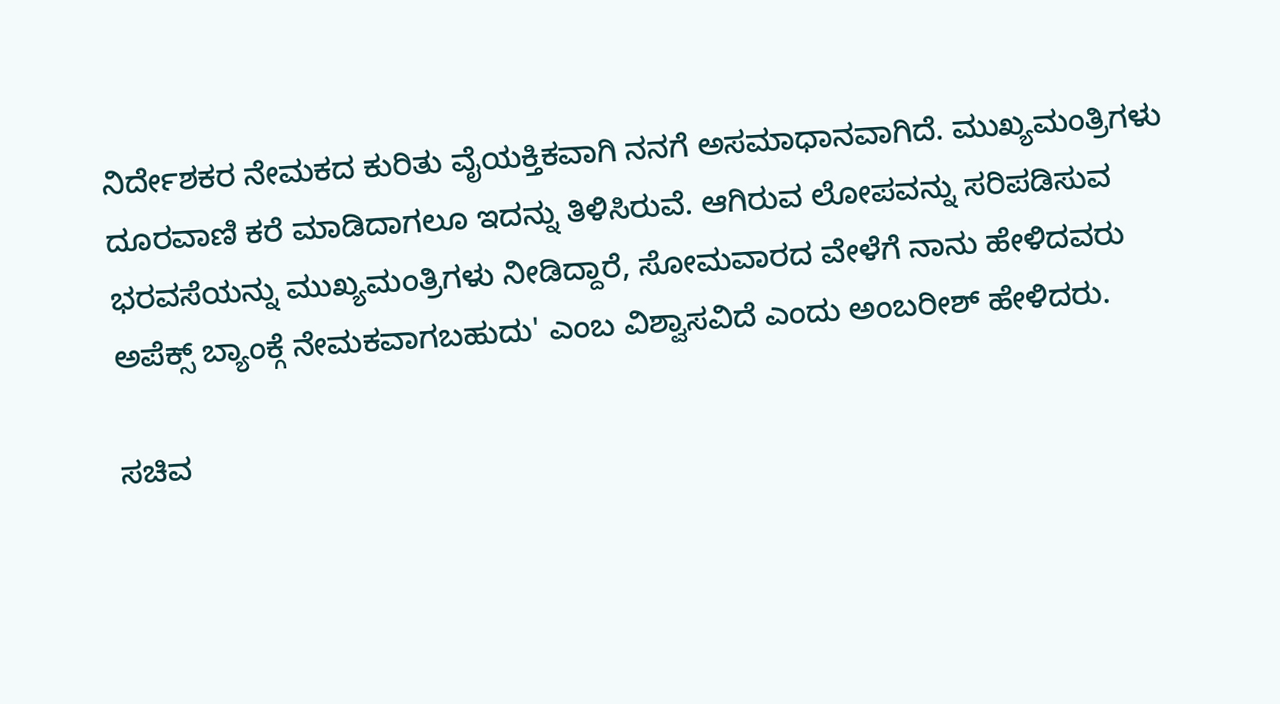ನಿರ್ದೇಶಕರ ನೇಮಕದ ಕುರಿತು ವೈಯಕ್ತಿಕವಾಗಿ ನನಗೆ ಅಸಮಾಧಾನವಾಗಿದೆ. ಮುಖ್ಯಮಂತ್ರಿಗಳು ದೂರವಾಣಿ ಕರೆ ಮಾಡಿದಾಗಲೂ ಇದನ್ನು ತಿಳಿಸಿರುವೆ. ಆಗಿರುವ ಲೋಪವನ್ನು ಸರಿಪಡಿಸುವ ಭರವಸೆಯನ್ನು ಮುಖ್ಯಮಂತ್ರಿಗಳು ನೀಡಿದ್ದಾರೆ, ಸೋಮವಾರದ ವೇಳೆಗೆ ನಾನು ಹೇಳಿದವರು ಅಪೆಕ್ಸ್ ಬ್ಯಾಂಕ್ಗೆ ನೇಮಕವಾಗಬಹುದು' ಎಂಬ ವಿಶ್ವಾಸವಿದೆ ಎಂದು ಅಂಬರೀಶ್ ಹೇಳಿದರು.

ಸಚಿವ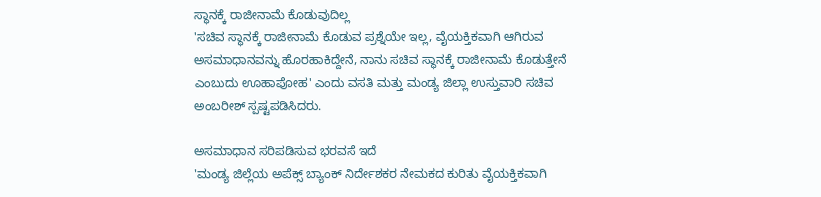ಸ್ಥಾನಕ್ಕೆ ರಾಜೀನಾಮೆ ಕೊಡುವುದಿಲ್ಲ
'ಸಚಿವ ಸ್ಥಾನಕ್ಕೆ ರಾಜೀನಾಮೆ ಕೊಡುವ ಪ್ರಶ್ನೆಯೇ ಇಲ್ಲ, ವೈಯಕ್ತಿಕವಾಗಿ ಆಗಿರುವ ಅಸಮಾಧಾನವನ್ನು ಹೊರಹಾಕಿದ್ದೇನೆ, ನಾನು ಸಚಿವ ಸ್ಥಾನಕ್ಕೆ ರಾಜೀನಾಮೆ ಕೊಡುತ್ತೇನೆ ಎಂಬುದು ಊಹಾಪೋಹ' ಎಂದು ವಸತಿ ಮತ್ತು ಮಂಡ್ಯ ಜಿಲ್ಲಾ ಉಸ್ತುವಾರಿ ಸಚಿವ ಅಂಬರೀಶ್ ಸ್ಪಷ್ಟಪಡಿಸಿದರು.

ಅಸಮಾಧಾನ ಸರಿಪಡಿಸುವ ಭರವಸೆ ಇದೆ
'ಮಂಡ್ಯ ಜಿಲ್ಲೆಯ ಅಪೆಕ್ಸ್ ಬ್ಯಾಂಕ್ ನಿರ್ದೇಶಕರ ನೇಮಕದ ಕುರಿತು ವೈಯಕ್ತಿಕವಾಗಿ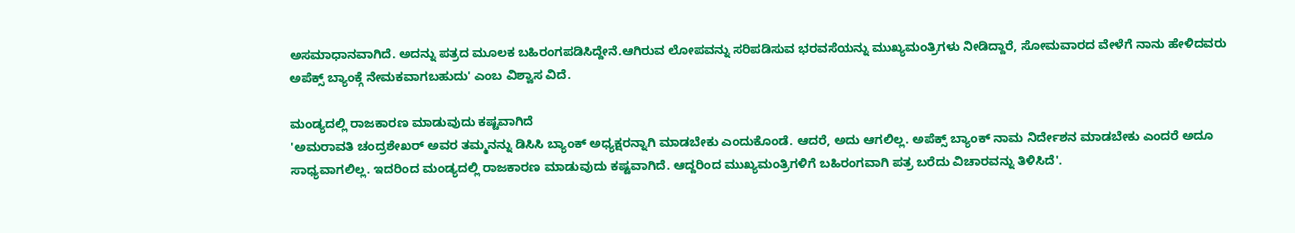ಅಸಮಾಧಾನವಾಗಿದೆ. ಅದನ್ನು ಪತ್ರದ ಮೂಲಕ ಬಹಿರಂಗಪಡಿಸಿದ್ದೇನೆ.ಆಗಿರುವ ಲೋಪವನ್ನು ಸರಿಪಡಿಸುವ ಭರವಸೆಯನ್ನು ಮುಖ್ಯಮಂತ್ರಿಗಳು ನೀಡಿದ್ದಾರೆ, ಸೋಮವಾರದ ವೇಳೆಗೆ ನಾನು ಹೇಳಿದವರು ಅಪೆಕ್ಸ್ ಬ್ಯಾಂಕ್ಗೆ ನೇಮಕವಾಗಬಹುದು' ಎಂಬ ವಿಶ್ವಾಸ ವಿದೆ.

ಮಂಡ್ಯದಲ್ಲಿ ರಾಜಕಾರಣ ಮಾಡುವುದು ಕಷ್ಟವಾಗಿದೆ
'ಅಮರಾವತಿ ಚಂದ್ರಶೇಖರ್ ಅವರ ತಮ್ಮನನ್ನು ಡಿಸಿಸಿ ಬ್ಯಾಂಕ್ ಅಧ್ಯಕ್ಷರನ್ನಾಗಿ ಮಾಡಬೇಕು ಎಂದುಕೊಂಡೆ. ಆದರೆ, ಅದು ಆಗಲಿಲ್ಲ. ಅಪೆಕ್ಸ್ ಬ್ಯಾಂಕ್ ನಾಮ ನಿರ್ದೇಶನ ಮಾಡಬೇಕು ಎಂದರೆ ಅದೂ ಸಾಧ್ಯವಾಗಲಿಲ್ಲ. ಇದರಿಂದ ಮಂಡ್ಯದಲ್ಲಿ ರಾಜಕಾರಣ ಮಾಡುವುದು ಕಷ್ಟವಾಗಿದೆ. ಆದ್ದರಿಂದ ಮುಖ್ಯಮಂತ್ರಿಗಳಿಗೆ ಬಹಿರಂಗವಾಗಿ ಪತ್ರ ಬರೆದು ವಿಚಾರವನ್ನು ತಿಳಿಸಿದೆ'.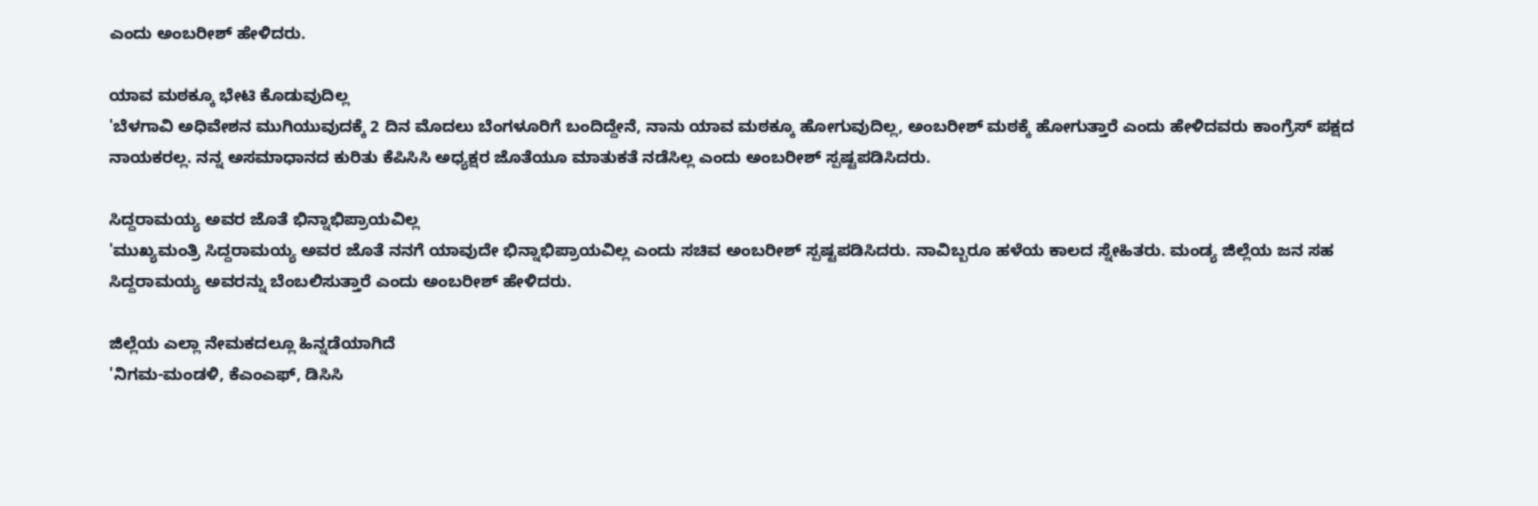ಎಂದು ಅಂಬರೀಶ್ ಹೇಳಿದರು.

ಯಾವ ಮಠಕ್ಕೂ ಭೇಟಿ ಕೊಡುವುದಿಲ್ಲ
'ಬೆಳಗಾವಿ ಅಧಿವೇಶನ ಮುಗಿಯುವುದಕ್ಕೆ 2 ದಿನ ಮೊದಲು ಬೆಂಗಳೂರಿಗೆ ಬಂದಿದ್ದೇನೆ, ನಾನು ಯಾವ ಮಠಕ್ಕೂ ಹೋಗುವುದಿಲ್ಲ, ಅಂಬರೀಶ್ ಮಠಕ್ಕೆ ಹೋಗುತ್ತಾರೆ ಎಂದು ಹೇಳಿದವರು ಕಾಂಗ್ರೆಸ್ ಪಕ್ಷದ ನಾಯಕರಲ್ಲ. ನನ್ನ ಅಸಮಾಧಾನದ ಕುರಿತು ಕೆಪಿಸಿಸಿ ಅಧ್ಯಕ್ಷರ ಜೊತೆಯೂ ಮಾತುಕತೆ ನಡೆಸಿಲ್ಲ ಎಂದು ಅಂಬರೀಶ್ ಸ್ಪಷ್ಟಪಡಿಸಿದರು.

ಸಿದ್ದರಾಮಯ್ಯ ಅವರ ಜೊತೆ ಭಿನ್ನಾಭಿಪ್ರಾಯವಿಲ್ಲ
'ಮುಖ್ಯಮಂತ್ರಿ ಸಿದ್ದರಾಮಯ್ಯ ಅವರ ಜೊತೆ ನನಗೆ ಯಾವುದೇ ಭಿನ್ನಾಭಿಪ್ರಾಯವಿಲ್ಲ ಎಂದು ಸಚಿವ ಅಂಬರೀಶ್ ಸ್ಪಷ್ಟಪಡಿಸಿದರು. ನಾವಿಬ್ಬರೂ ಹಳೆಯ ಕಾಲದ ಸ್ನೇಹಿತರು. ಮಂಡ್ಯ ಜಿಲ್ಲೆಯ ಜನ ಸಹ ಸಿದ್ದರಾಮಯ್ಯ ಅವರನ್ನು ಬೆಂಬಲಿಸುತ್ತಾರೆ ಎಂದು ಅಂಬರೀಶ್ ಹೇಳಿದರು.

ಜಿಲ್ಲೆಯ ಎಲ್ಲಾ ನೇಮಕದಲ್ಲೂ ಹಿನ್ನಡೆಯಾಗಿದೆ
'ನಿಗಮ-ಮಂಡಳಿ, ಕೆಎಂಎಫ್, ಡಿಸಿಸಿ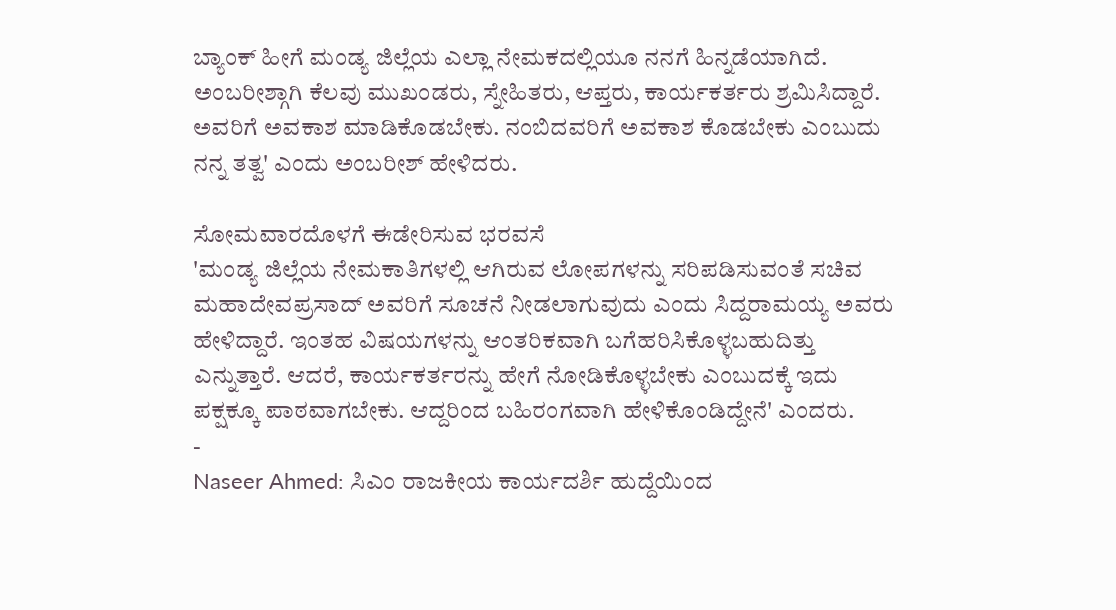ಬ್ಯಾಂಕ್ ಹೀಗೆ ಮಂಡ್ಯ ಜಿಲ್ಲೆಯ ಎಲ್ಲಾ ನೇಮಕದಲ್ಲಿಯೂ ನನಗೆ ಹಿನ್ನಡೆಯಾಗಿದೆ. ಅಂಬರೀಶ್ಗಾಗಿ ಕೆಲವು ಮುಖಂಡರು, ಸ್ನೇಹಿತರು, ಆಪ್ತರು, ಕಾರ್ಯಕರ್ತರು ಶ್ರಮಿಸಿದ್ದಾರೆ. ಅವರಿಗೆ ಅವಕಾಶ ಮಾಡಿಕೊಡಬೇಕು. ನಂಬಿದವರಿಗೆ ಅವಕಾಶ ಕೊಡಬೇಕು ಎಂಬುದು ನನ್ನ ತತ್ವ' ಎಂದು ಅಂಬರೀಶ್ ಹೇಳಿದರು.

ಸೋಮವಾರದೊಳಗೆ ಈಡೇರಿಸುವ ಭರವಸೆ
'ಮಂಡ್ಯ ಜಿಲ್ಲೆಯ ನೇಮಕಾತಿಗಳಲ್ಲಿ ಆಗಿರುವ ಲೋಪಗಳನ್ನು ಸರಿಪಡಿಸುವಂತೆ ಸಚಿವ ಮಹಾದೇವಪ್ರಸಾದ್ ಅವರಿಗೆ ಸೂಚನೆ ನೀಡಲಾಗುವುದು ಎಂದು ಸಿದ್ದರಾಮಯ್ಯ ಅವರು ಹೇಳಿದ್ದಾರೆ. ಇಂತಹ ವಿಷಯಗಳನ್ನು ಆಂತರಿಕವಾಗಿ ಬಗೆಹರಿಸಿಕೊಳ್ಳಬಹುದಿತ್ತು ಎನ್ನುತ್ತಾರೆ. ಆದರೆ, ಕಾರ್ಯಕರ್ತರನ್ನು ಹೇಗೆ ನೋಡಿಕೊಳ್ಳಬೇಕು ಎಂಬುದಕ್ಕೆ ಇದು ಪಕ್ಷಕ್ಕೂ ಪಾಠವಾಗಬೇಕು. ಆದ್ದರಿಂದ ಬಹಿರಂಗವಾಗಿ ಹೇಳಿಕೊಂಡಿದ್ದೇನೆ' ಎಂದರು.
-
Naseer Ahmed: ಸಿಎಂ ರಾಜಕೀಯ ಕಾರ್ಯದರ್ಶಿ ಹುದ್ದೆಯಿಂದ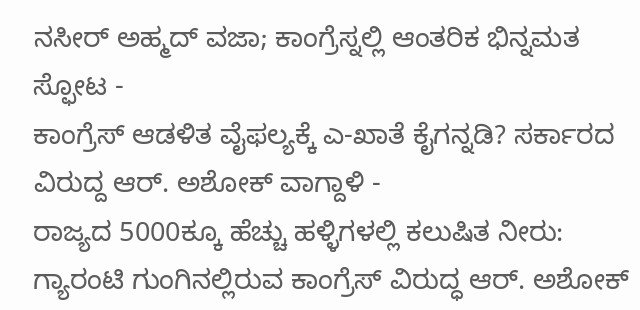ನಸೀರ್ ಅಹ್ಮದ್ ವಜಾ; ಕಾಂಗ್ರೆಸ್ನಲ್ಲಿ ಆಂತರಿಕ ಭಿನ್ನಮತ ಸ್ಫೋಟ -
ಕಾಂಗ್ರೆಸ್ ಆಡಳಿತ ವೈಫಲ್ಯಕ್ಕೆ ಎ-ಖಾತೆ ಕೈಗನ್ನಡಿ? ಸರ್ಕಾರದ ವಿರುದ್ದ ಆರ್. ಅಶೋಕ್ ವಾಗ್ದಾಳಿ -
ರಾಜ್ಯದ 5000ಕ್ಕೂ ಹೆಚ್ಚು ಹಳ್ಳಿಗಳಲ್ಲಿ ಕಲುಷಿತ ನೀರು: ಗ್ಯಾರಂಟಿ ಗುಂಗಿನಲ್ಲಿರುವ ಕಾಂಗ್ರೆಸ್ ವಿರುದ್ಧ ಆರ್. ಅಶೋಕ್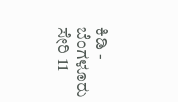ಕಿಡಿ -
ಬೆಂಗಳೂರು ಸೇರಿ 11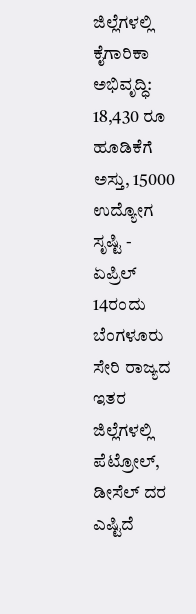ಜಿಲ್ಲೆಗಳಲ್ಲಿ ಕೈಗಾರಿಕಾ ಅಭಿವೃದ್ಧಿ: 18,430 ರೂ ಹೂಡಿಕೆಗೆ ಅಸ್ತು, 15000 ಉದ್ಯೋಗ ಸೃಷ್ಟಿ -
ಏಪ್ರಿಲ್ 14ರಂದು ಬೆಂಗಳೂರು ಸೇರಿ ರಾಜ್ಯದ ಇತರ ಜಿಲ್ಲೆಗಳಲ್ಲಿ ಪೆಟ್ರೋಲ್, ಡೀಸೆಲ್ ದರ ಎಷ್ಟಿದೆ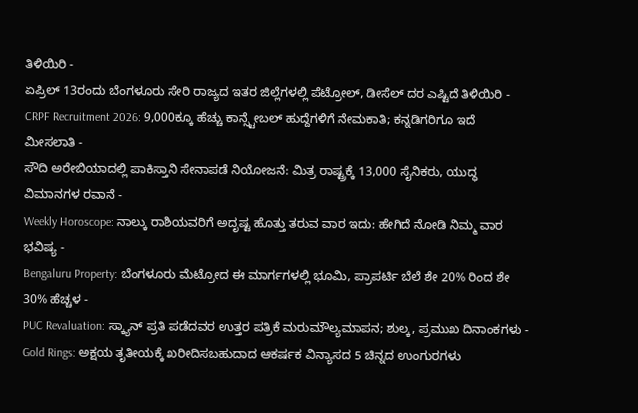ತಿಳಿಯಿರಿ -
ಏಪ್ರಿಲ್ 13ರಂದು ಬೆಂಗಳೂರು ಸೇರಿ ರಾಜ್ಯದ ಇತರ ಜಿಲ್ಲೆಗಳಲ್ಲಿ ಪೆಟ್ರೋಲ್, ಡೀಸೆಲ್ ದರ ಎಷ್ಟಿದೆ ತಿಳಿಯಿರಿ -
CRPF Recruitment 2026: 9,000ಕ್ಕೂ ಹೆಚ್ಚು ಕಾನ್ಸ್ಟೇಬಲ್ ಹುದ್ದೆಗಳಿಗೆ ನೇಮಕಾತಿ; ಕನ್ನಡಿಗರಿಗೂ ಇದೆ ಮೀಸಲಾತಿ -
ಸೌದಿ ಅರೇಬಿಯಾದಲ್ಲಿ ಪಾಕಿಸ್ತಾನಿ ಸೇನಾಪಡೆ ನಿಯೋಜನೆ: ಮಿತ್ರ ರಾಷ್ಟ್ರಕ್ಕೆ 13,000 ಸೈನಿಕರು, ಯುದ್ಧ ವಿಮಾನಗಳ ರವಾನೆ -
Weekly Horoscope: ನಾಲ್ಕು ರಾಶಿಯವರಿಗೆ ಅದೃಷ್ಟ ಹೊತ್ತು ತರುವ ವಾರ ಇದು: ಹೇಗಿದೆ ನೋಡಿ ನಿಮ್ಮ ವಾರ ಭವಿಷ್ಯ -
Bengaluru Property: ಬೆಂಗಳೂರು ಮೆಟ್ರೋದ ಈ ಮಾರ್ಗಗಳಲ್ಲಿ ಭೂಮಿ, ಪ್ರಾಪರ್ಟಿ ಬೆಲೆ ಶೇ 20% ರಿಂದ ಶೇ 30% ಹೆಚ್ಚಳ -
PUC Revaluation: ಸ್ಕ್ಯಾನ್ ಪ್ರತಿ ಪಡೆದವರ ಉತ್ತರ ಪತ್ರಿಕೆ ಮರುಮೌಲ್ಯಮಾಪನ; ಶುಲ್ಕ, ಪ್ರಮುಖ ದಿನಾಂಕಗಳು -
Gold Rings: ಅಕ್ಷಯ ತೃತೀಯಕ್ಕೆ ಖರೀದಿಸಬಹುದಾದ ಆಕರ್ಷಕ ವಿನ್ಯಾಸದ 5 ಚಿನ್ನದ ಉಂಗುರಗಳು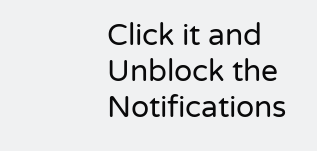Click it and Unblock the Notifications